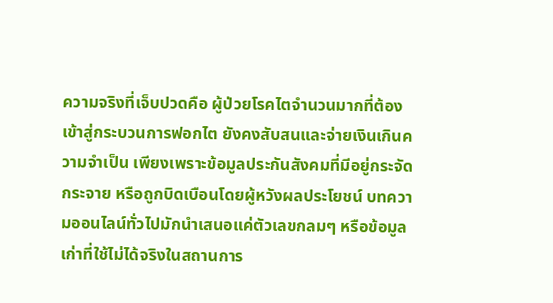ความจริงที่เจ็บปวดคือ ผู้ป่วยโรคไตจำนวนมากที่ต้องเข้าสู่กระบวนการฟอกไต ยังคงสับสนและจ่ายเงินเกินความจำเป็น เพียงเพราะข้อมูลประกันสังคมที่มีอยู่กระจัดกระจาย หรือถูกบิดเบือนโดยผู้หวังผลประโยชน์ บทความออนไลน์ทั่วไปมักนำเสนอแค่ตัวเลขกลมๆ หรือข้อมูลเก่าที่ใช้ไม่ได้จริงในสถานการ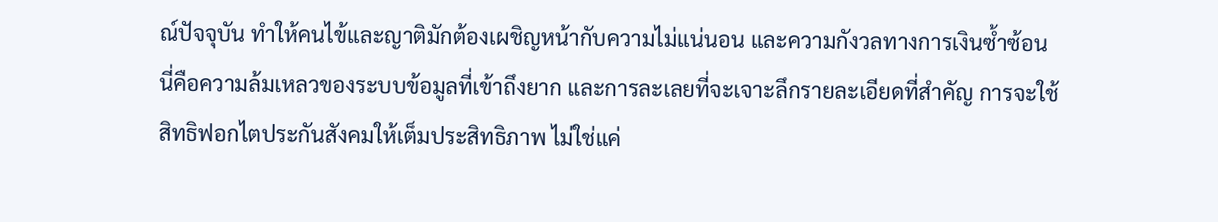ณ์ปัจจุบัน ทำให้คนไข้และญาติมักต้องเผชิญหน้ากับความไม่แน่นอน และความกังวลทางการเงินซ้ำซ้อน
นี่คือความล้มเหลวของระบบข้อมูลที่เข้าถึงยาก และการละเลยที่จะเจาะลึกรายละเอียดที่สำคัญ การจะใช้สิทธิฟอกไตประกันสังคมให้เต็มประสิทธิภาพ ไม่ใช่แค่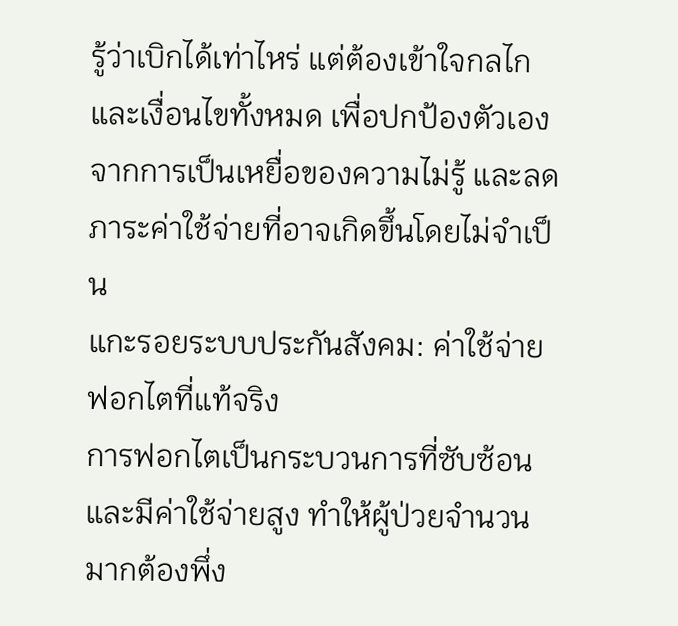รู้ว่าเบิกได้เท่าไหร่ แต่ต้องเข้าใจกลไกและเงื่อนไขทั้งหมด เพื่อปกป้องตัวเองจากการเป็นเหยื่อของความไม่รู้ และลดภาระค่าใช้จ่ายที่อาจเกิดขึ้นโดยไม่จำเป็น
แกะรอยระบบประกันสังคม: ค่าใช้จ่ายฟอกไตที่แท้จริง
การฟอกไตเป็นกระบวนการที่ซับซ้อนและมีค่าใช้จ่ายสูง ทำให้ผู้ป่วยจำนวนมากต้องพึ่ง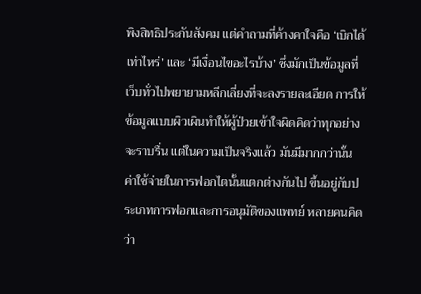พิงสิทธิประกันสังคม แต่คำถามที่ค้างคาใจคือ ‘เบิกได้เท่าไหร่’ และ ‘มีเงื่อนไขอะไรบ้าง’ ซึ่งมักเป็นข้อมูลที่เว็บทั่วไปพยายามหลีกเลี่ยงที่จะลงรายละเอียด การให้ข้อมูลแบบผิวเผินทำให้ผู้ป่วยเข้าใจผิดคิดว่าทุกอย่างจะราบรื่น แต่ในความเป็นจริงแล้ว มันมีมากกว่านั้น
ค่าใช้จ่ายในการฟอกไตนั้นแตกต่างกันไป ขึ้นอยู่กับประเภทการฟอกและการอนุมัติของแพทย์ หลายคนคิดว่า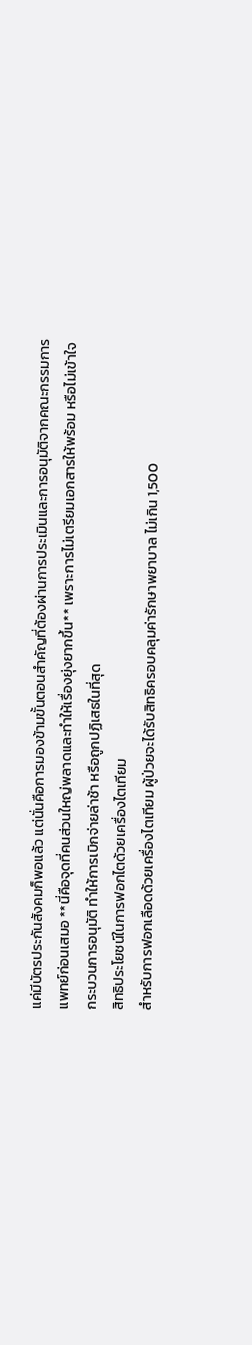แค่มีบัตรประกันสังคมก็พอแล้ว แต่นั่นคือการมองข้ามขั้นตอนสำคัญที่ต้องผ่านการประเมินและการอนุมัติจากคณะกรรมการแพทย์ก่อนเสมอ **นี่คือจุดที่คนส่วนใหญ่พลาดและทำให้เรื่องยุ่งยากขึ้น** เพราะการไม่เตรียมเอกสารให้พร้อม หรือไม่เข้าใจกระบวนการอนุมัติ ทำให้การเบิกจ่ายล่าช้า หรือถูกปฏิเสธในที่สุด
สิทธิประโยชน์ในการฟอกไตด้วยเครื่องไตเทียม
สำหรับการฟอกเลือดด้วยเครื่องไตเทียม ผู้ป่วยจะได้รับสิทธิครอบคลุมค่ารักษาพยาบาล ไม่เกิน 1,500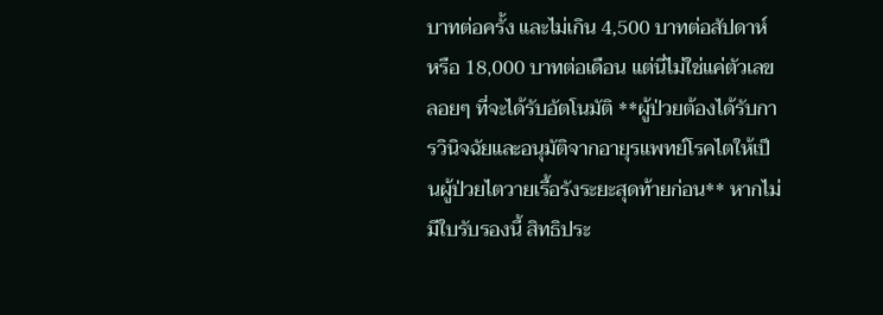บาทต่อครั้ง และไม่เกิน 4,500 บาทต่อสัปดาห์ หรือ 18,000 บาทต่อเดือน แต่นี่ไม่ใช่แค่ตัวเลขลอยๆ ที่จะได้รับอัตโนมัติ **ผู้ป่วยต้องได้รับการวินิจฉัยและอนุมัติจากอายุรแพทย์โรคไตให้เป็นผู้ป่วยไตวายเรื้อรังระยะสุดท้ายก่อน** หากไม่มีใบรับรองนี้ สิทธิประ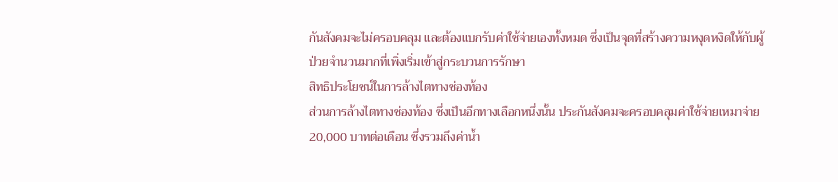กันสังคมจะไม่ครอบคลุม และต้องแบกรับค่าใช้จ่ายเองทั้งหมด ซึ่งเป็นจุดที่สร้างความหงุดหงิดให้กับผู้ป่วยจำนวนมากที่เพิ่งเริ่มเข้าสู่กระบวนการรักษา
สิทธิประโยชน์ในการล้างไตทางช่องท้อง
ส่วนการล้างไตทางช่องท้อง ซึ่งเป็นอีกทางเลือกหนึ่งนั้น ประกันสังคมจะครอบคลุมค่าใช้จ่ายเหมาจ่าย 20,000 บาทต่อเดือน ซึ่งรวมถึงค่าน้ำ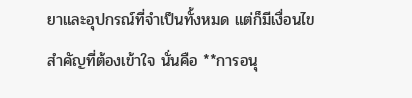ยาและอุปกรณ์ที่จำเป็นทั้งหมด แต่ก็มีเงื่อนไขสำคัญที่ต้องเข้าใจ นั่นคือ **การอนุ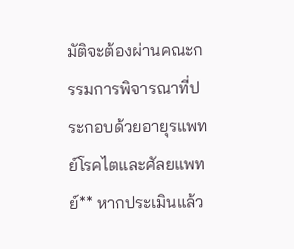มัติจะต้องผ่านคณะกรรมการพิจารณาที่ประกอบด้วยอายุรแพทย์โรคไตและศัลยแพทย์** หากประเมินแล้ว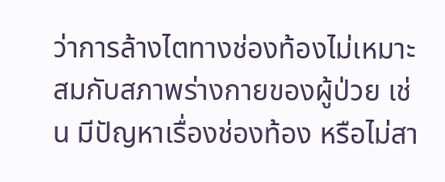ว่าการล้างไตทางช่องท้องไม่เหมาะสมกับสภาพร่างกายของผู้ป่วย เช่น มีปัญหาเรื่องช่องท้อง หรือไม่สา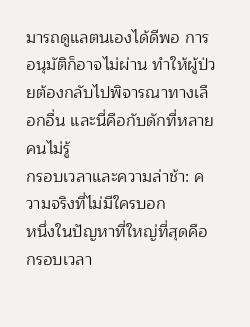มารถดูแลตนเองได้ดีพอ การอนุมัติก็อาจไม่ผ่าน ทำให้ผู้ป่วยต้องกลับไปพิจารณาทางเลือกอื่น และนี่คือกับดักที่หลายคนไม่รู้
กรอบเวลาและความล่าช้า: ความจริงที่ไม่มีใครบอก
หนึ่งในปัญหาที่ใหญ่ที่สุดคือกรอบเวลา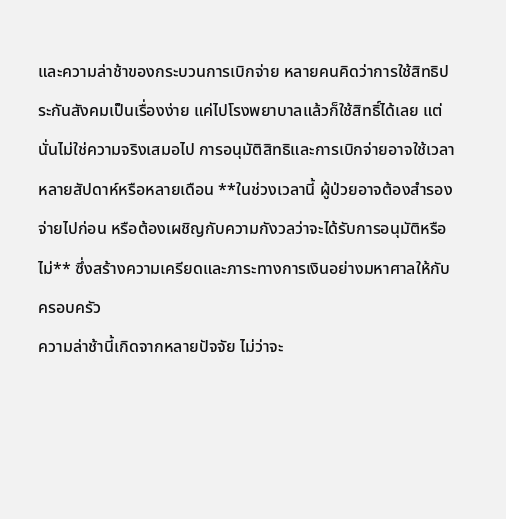และความล่าช้าของกระบวนการเบิกจ่าย หลายคนคิดว่าการใช้สิทธิประกันสังคมเป็นเรื่องง่าย แค่ไปโรงพยาบาลแล้วก็ใช้สิทธิ์ได้เลย แต่นั่นไม่ใช่ความจริงเสมอไป การอนุมัติสิทธิและการเบิกจ่ายอาจใช้เวลาหลายสัปดาห์หรือหลายเดือน **ในช่วงเวลานี้ ผู้ป่วยอาจต้องสำรองจ่ายไปก่อน หรือต้องเผชิญกับความกังวลว่าจะได้รับการอนุมัติหรือไม่** ซึ่งสร้างความเครียดและภาระทางการเงินอย่างมหาศาลให้กับครอบครัว
ความล่าช้านี้เกิดจากหลายปัจจัย ไม่ว่าจะ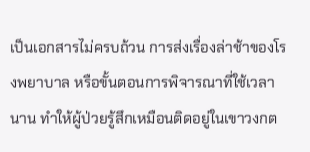เป็นเอกสารไม่ครบถ้วน การส่งเรื่องล่าช้าของโรงพยาบาล หรือขั้นตอนการพิจารณาที่ใช้เวลานาน ทำให้ผู้ป่วยรู้สึกเหมือนติดอยู่ในเขาวงกต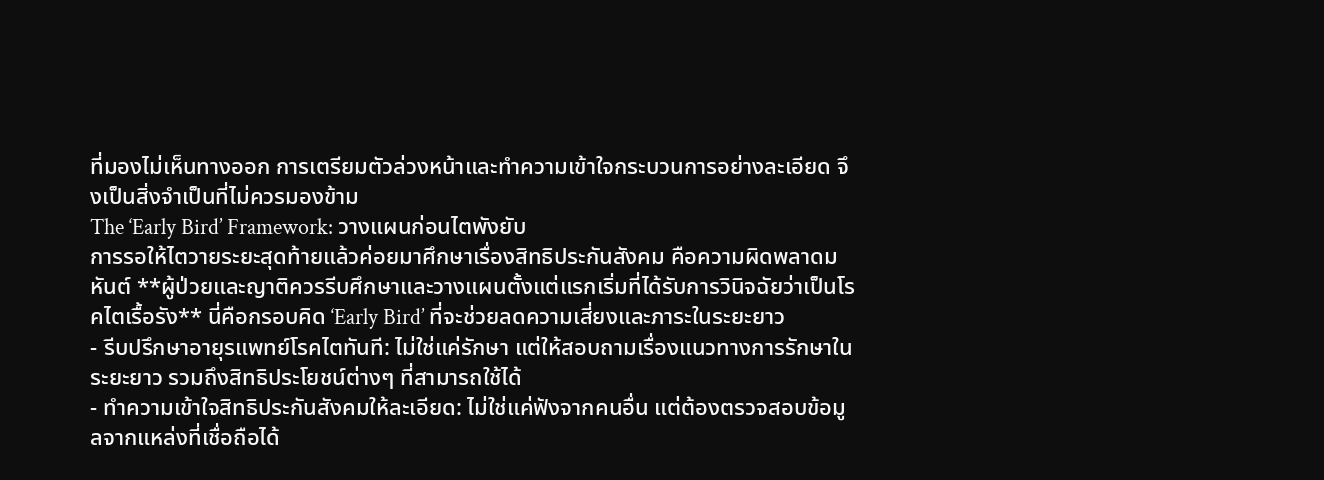ที่มองไม่เห็นทางออก การเตรียมตัวล่วงหน้าและทำความเข้าใจกระบวนการอย่างละเอียด จึงเป็นสิ่งจำเป็นที่ไม่ควรมองข้าม
The ‘Early Bird’ Framework: วางแผนก่อนไตพังยับ
การรอให้ไตวายระยะสุดท้ายแล้วค่อยมาศึกษาเรื่องสิทธิประกันสังคม คือความผิดพลาดมหันต์ **ผู้ป่วยและญาติควรรีบศึกษาและวางแผนตั้งแต่แรกเริ่มที่ได้รับการวินิจฉัยว่าเป็นโรคไตเรื้อรัง** นี่คือกรอบคิด ‘Early Bird’ ที่จะช่วยลดความเสี่ยงและภาระในระยะยาว
- รีบปรึกษาอายุรแพทย์โรคไตทันที: ไม่ใช่แค่รักษา แต่ให้สอบถามเรื่องแนวทางการรักษาในระยะยาว รวมถึงสิทธิประโยชน์ต่างๆ ที่สามารถใช้ได้
- ทำความเข้าใจสิทธิประกันสังคมให้ละเอียด: ไม่ใช่แค่ฟังจากคนอื่น แต่ต้องตรวจสอบข้อมูลจากแหล่งที่เชื่อถือได้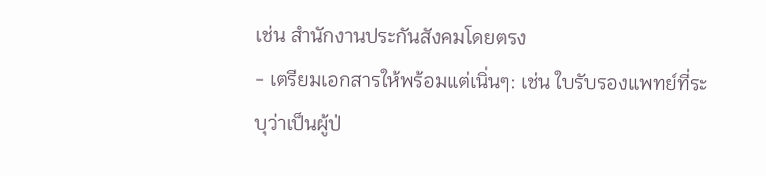เช่น สำนักงานประกันสังคมโดยตรง
- เตรียมเอกสารให้พร้อมแต่เนิ่นๆ: เช่น ใบรับรองแพทย์ที่ระบุว่าเป็นผู้ป่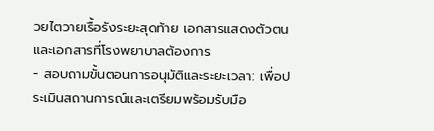วยไตวายเรื้อรังระยะสุดท้าย เอกสารแสดงตัวตน และเอกสารที่โรงพยาบาลต้องการ
- สอบถามขั้นตอนการอนุมัติและระยะเวลา: เพื่อประเมินสถานการณ์และเตรียมพร้อมรับมือ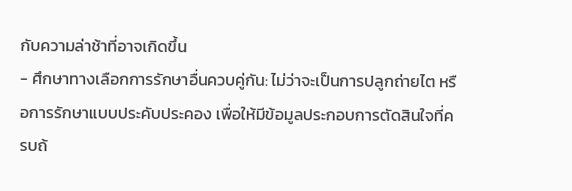กับความล่าช้าที่อาจเกิดขึ้น
- ศึกษาทางเลือกการรักษาอื่นควบคู่กัน: ไม่ว่าจะเป็นการปลูกถ่ายไต หรือการรักษาแบบประคับประคอง เพื่อให้มีข้อมูลประกอบการตัดสินใจที่ครบถ้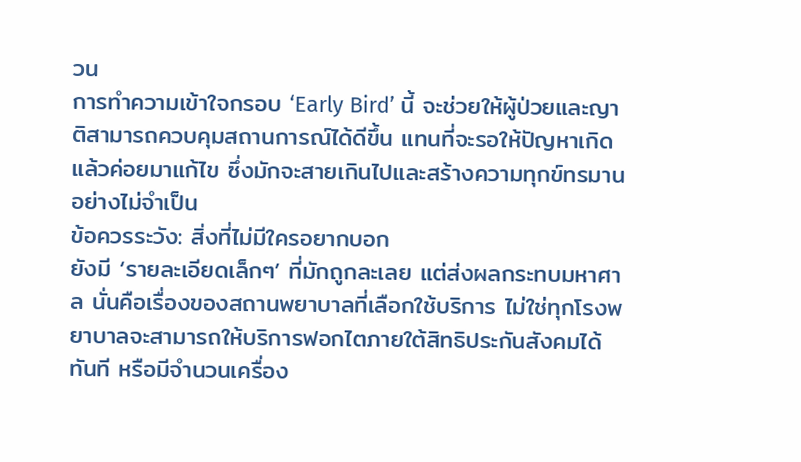วน
การทำความเข้าใจกรอบ ‘Early Bird’ นี้ จะช่วยให้ผู้ป่วยและญาติสามารถควบคุมสถานการณ์ได้ดีขึ้น แทนที่จะรอให้ปัญหาเกิดแล้วค่อยมาแก้ไข ซึ่งมักจะสายเกินไปและสร้างความทุกข์ทรมานอย่างไม่จำเป็น
ข้อควรระวัง: สิ่งที่ไม่มีใครอยากบอก
ยังมี ‘รายละเอียดเล็กๆ’ ที่มักถูกละเลย แต่ส่งผลกระทบมหาศาล นั่นคือเรื่องของสถานพยาบาลที่เลือกใช้บริการ ไม่ใช่ทุกโรงพยาบาลจะสามารถให้บริการฟอกไตภายใต้สิทธิประกันสังคมได้ทันที หรือมีจำนวนเครื่อง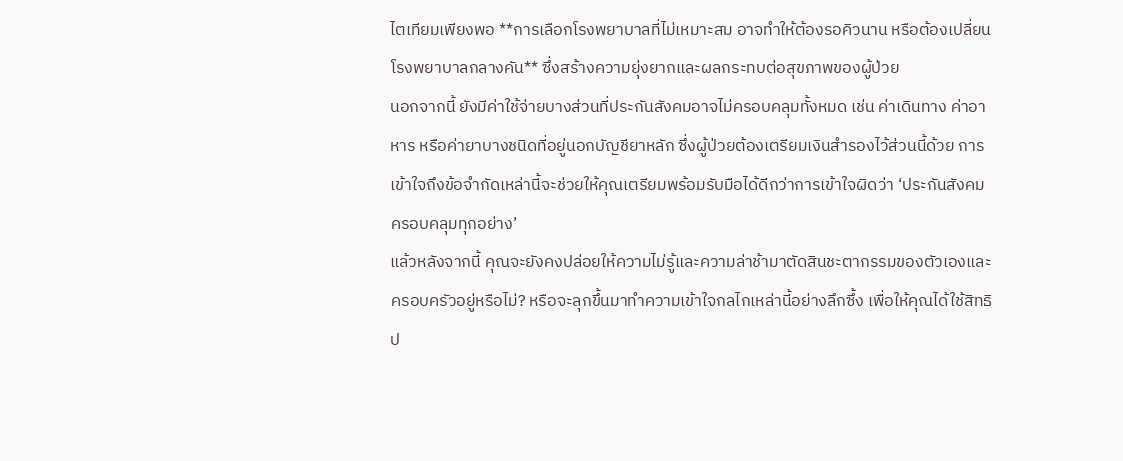ไตเทียมเพียงพอ **การเลือกโรงพยาบาลที่ไม่เหมาะสม อาจทำให้ต้องรอคิวนาน หรือต้องเปลี่ยนโรงพยาบาลกลางคัน** ซึ่งสร้างความยุ่งยากและผลกระทบต่อสุขภาพของผู้ป่วย
นอกจากนี้ ยังมีค่าใช้จ่ายบางส่วนที่ประกันสังคมอาจไม่ครอบคลุมทั้งหมด เช่น ค่าเดินทาง ค่าอาหาร หรือค่ายาบางชนิดที่อยู่นอกบัญชียาหลัก ซึ่งผู้ป่วยต้องเตรียมเงินสำรองไว้ส่วนนี้ด้วย การเข้าใจถึงข้อจำกัดเหล่านี้จะช่วยให้คุณเตรียมพร้อมรับมือได้ดีกว่าการเข้าใจผิดว่า ‘ประกันสังคมครอบคลุมทุกอย่าง’
แล้วหลังจากนี้ คุณจะยังคงปล่อยให้ความไม่รู้และความล่าช้ามาตัดสินชะตากรรมของตัวเองและครอบครัวอยู่หรือไม่? หรือจะลุกขึ้นมาทำความเข้าใจกลไกเหล่านี้อย่างลึกซึ้ง เพื่อให้คุณได้ใช้สิทธิป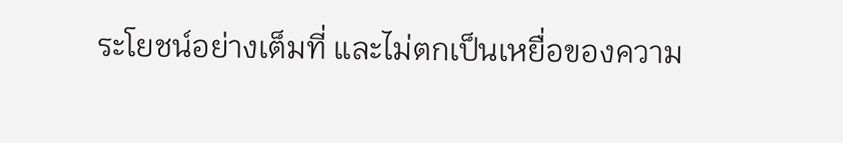ระโยชน์อย่างเต็มที่ และไม่ตกเป็นเหยื่อของความ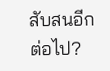สับสนอีกต่อไป?